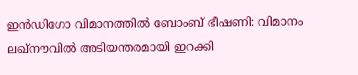ഇൻഡിഗോ വിമാനത്തിൽ ബോംബ് ഭീഷണി: വിമാനം ലഖ്‌നൗവിൽ അടിയന്തരമായി ഇറക്കി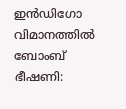ഇൻഡിഗോ വിമാനത്തിൽ ബോംബ് ഭീഷണി: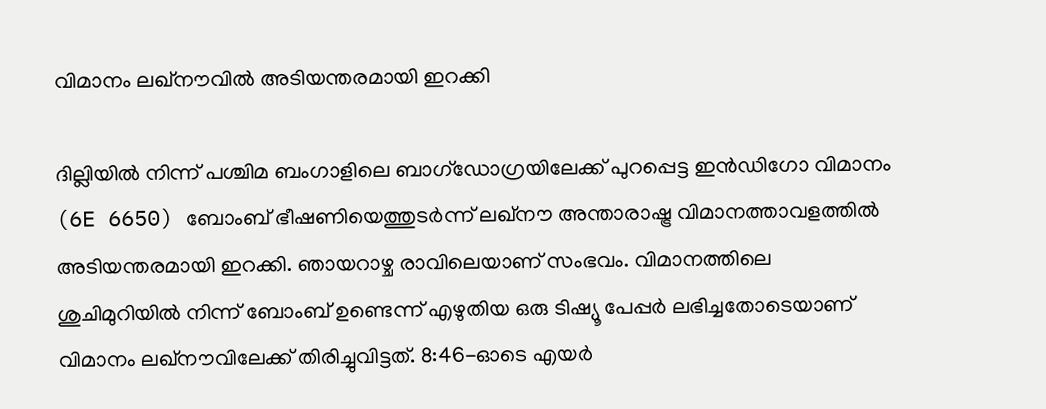വിമാനം ലഖ്‌നൗവിൽ അടിയന്തരമായി ഇറക്കി

ദില്ലിയിൽ നിന്ന് പശ്ചിമ ബംഗാളിലെ ബാഗ്‌ഡോഗ്രയിലേക്ക് പുറപ്പെട്ട ഇൻഡിഗോ വിമാനം (6E 6650) ബോംബ് ഭീഷണിയെത്തുടർന്ന് ലഖ്‌നൗ അന്താരാഷ്ട്ര വിമാനത്താവളത്തിൽ അടിയന്തരമായി ഇറക്കി. ഞായറാഴ്ച രാവിലെയാണ് സംഭവം. വിമാനത്തിലെ ശുചിമുറിയിൽ നിന്ന് ബോംബ് ഉണ്ടെന്ന് എഴുതിയ ഒരു ടിഷ്യൂ പേപ്പർ ലഭിച്ചതോടെയാണ് വിമാനം ലഖ്‌നൗവിലേക്ക് തിരിച്ചുവിട്ടത്. 8:46-ഓടെ എയർ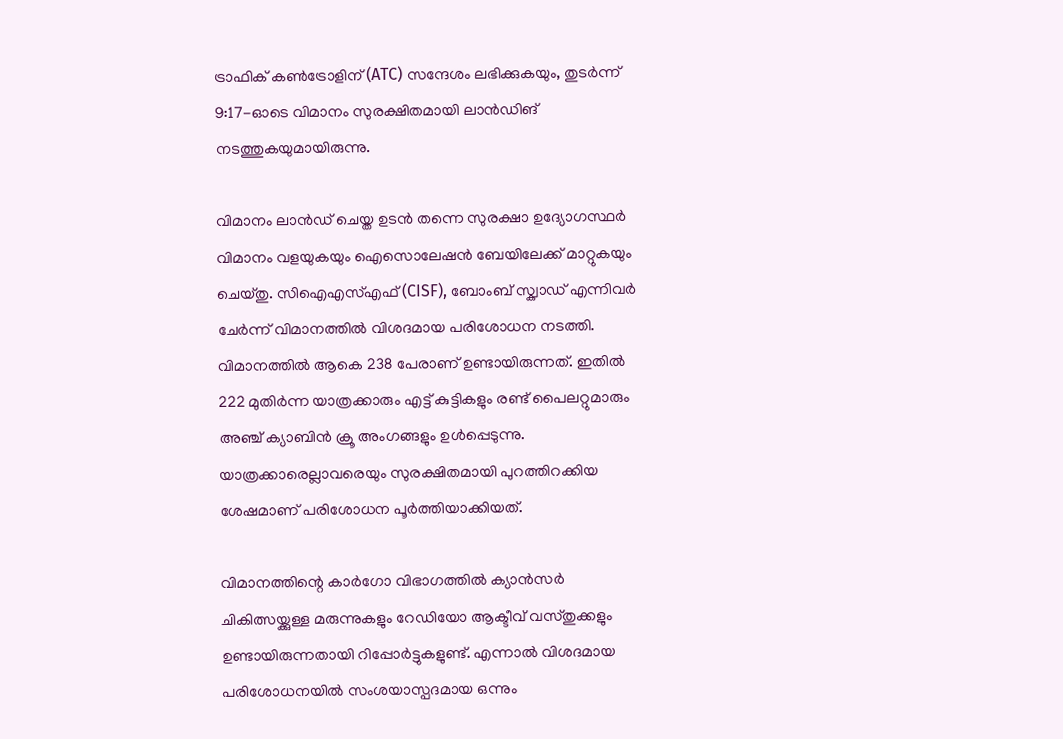ട്രാഫിക് കൺട്രോളിന് (ATC) സന്ദേശം ലഭിക്കുകയും, തുടർന്ന് 9:17-ഓടെ വിമാനം സുരക്ഷിതമായി ലാൻഡിങ് നടത്തുകയുമായിരുന്നു.

വിമാനം ലാൻഡ് ചെയ്ത ഉടൻ തന്നെ സുരക്ഷാ ഉദ്യോഗസ്ഥർ വിമാനം വളയുകയും ഐസൊലേഷൻ ബേയിലേക്ക് മാറ്റുകയും ചെയ്തു. സിഐഎസ്എഫ് (CISF), ബോംബ് സ്ക്വാഡ് എന്നിവർ ചേർന്ന് വിമാനത്തിൽ വിശദമായ പരിശോധന നടത്തി. വിമാനത്തിൽ ആകെ 238 പേരാണ് ഉണ്ടായിരുന്നത്. ഇതിൽ 222 മുതിർന്ന യാത്രക്കാരും എട്ട് കുട്ടികളും രണ്ട് പൈലറ്റുമാരും അഞ്ച് ക്യാബിൻ ക്രൂ അംഗങ്ങളും ഉൾപ്പെടുന്നു. യാത്രക്കാരെല്ലാവരെയും സുരക്ഷിതമായി പുറത്തിറക്കിയ ശേഷമാണ് പരിശോധന പൂർത്തിയാക്കിയത്.

വിമാനത്തിന്റെ കാർഗോ വിഭാഗത്തിൽ ക്യാൻസർ ചികിത്സയ്ക്കുള്ള മരുന്നുകളും റേഡിയോ ആക്ടീവ് വസ്തുക്കളും ഉണ്ടായിരുന്നതായി റിപ്പോർട്ടുകളുണ്ട്. എന്നാൽ വിശദമായ പരിശോധനയിൽ സംശയാസ്പദമായ ഒന്നും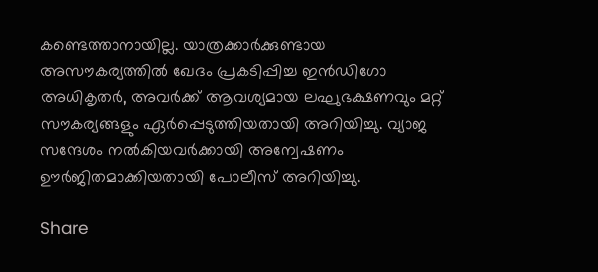കണ്ടെത്താനായില്ല. യാത്രക്കാർക്കുണ്ടായ അസൗകര്യത്തിൽ ഖേദം പ്രകടിപ്പിച്ച ഇൻഡിഗോ അധികൃതർ, അവർക്ക് ആവശ്യമായ ലഘുഭക്ഷണവും മറ്റ് സൗകര്യങ്ങളും ഏർപ്പെടുത്തിയതായി അറിയിച്ചു. വ്യാജ സന്ദേശം നൽകിയവർക്കായി അന്വേഷണം ഊർജിതമാക്കിയതായി പോലീസ് അറിയിച്ചു.

Share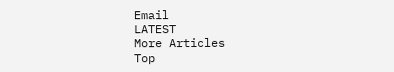Email
LATEST
More Articles
Top